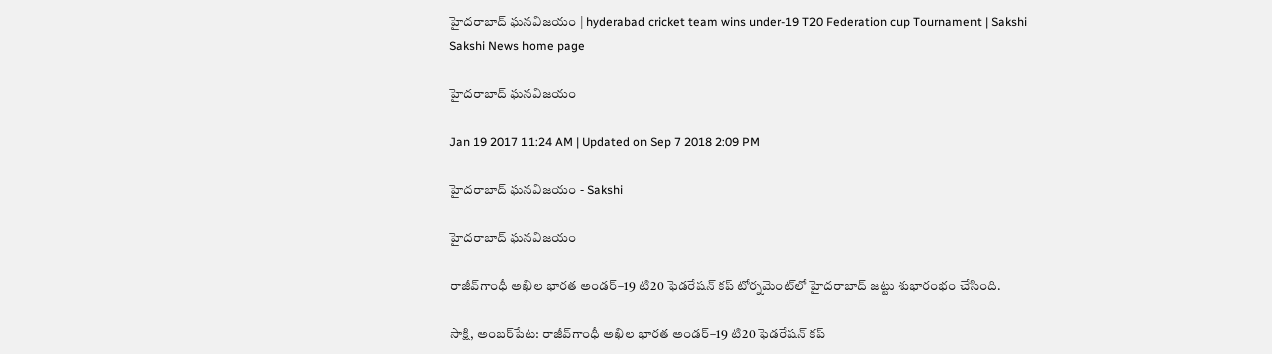హైదరాబాద్‌ ఘనవిజయం | hyderabad cricket team wins under-19 T20 Federation cup Tournament | Sakshi
Sakshi News home page

హైదరాబాద్‌ ఘనవిజయం

Jan 19 2017 11:24 AM | Updated on Sep 7 2018 2:09 PM

హైదరాబాద్‌ ఘనవిజయం - Sakshi

హైదరాబాద్‌ ఘనవిజయం

రాజీవ్‌గాంధీ అఖిల భారత అండర్‌–19 టి20 ఫెడరేషన్‌ కప్‌ టోర్నమెంట్‌లో హైదరాబాద్‌ జట్టు శుభారంభం చేసింది.

సాక్షి, అంబర్‌పేట: రాజీవ్‌గాంధీ అఖిల భారత అండర్‌–19 టి20 ఫెడరేషన్‌ కప్‌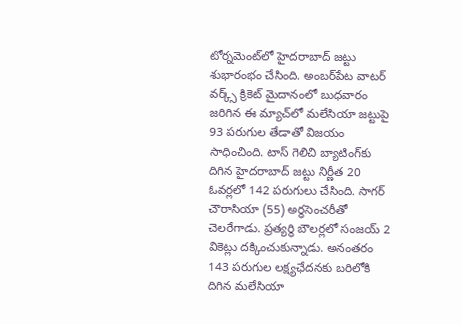టోర్నమెంట్‌లో హైదరాబాద్‌ జట్టు శుభారంభం చేసింది. అంబర్‌పేట వాటర్‌ వర్క్స్‌ క్రికెట్‌ మైదానంలో బుధవారం జరిగిన ఈ మ్యాచ్‌లో మలేసియా జట్టుపై 93 పరుగుల తేడాతో విజయం సాధించింది. టాస్‌ గెలిచి బ్యాటింగ్‌కు దిగిన హైదరాబాద్‌ జట్టు నిర్ణీత 20 ఓవర్లలో 142 పరుగులు చేసింది. సాగర్‌ చౌరాసియా (55) అర్ధసెంచరీతో చెలరేగాడు. ప్రత్యర్థి బౌలర్లలో సంజయ్‌ 2 వికెట్లు దక్కించుకున్నాడు. అనంతరం 143 పరుగుల లక్ష్యఛేదనకు బరిలోకి దిగిన మలేసియా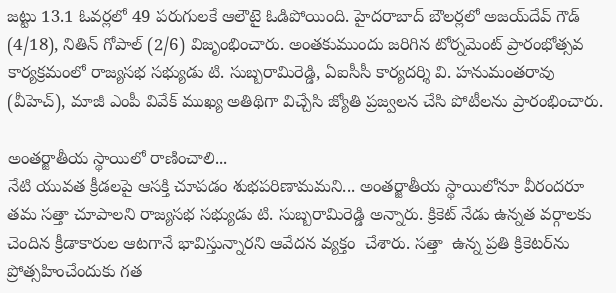జట్టు 13.1 ఓవర్లలో 49 పరుగులకే ఆలౌటై ఓడిపోయింది. హైదరాబాద్‌ బౌలర్లలో అజయ్‌దేవ్‌ గౌడ్‌ (4/18), నితిన్‌ గోపాల్‌ (2/6) విజృంభించారు. అంతకుముందు జరిగిన టోర్నమెంట్‌ ప్రారంభోత్సవ కార్యక్రమంలో రాజ్యసభ సభ్యుడు టి. సుబ్బరామిరెడ్డి, ఏఐసీసీ కార్యదర్శి వి. హనుమంతరావు (వీహెచ్‌), మాజీ ఎంపీ వివేక్‌ ముఖ్య అతిథిగా విచ్చేసి జ్యోతి ప్రజ్వలన చేసి పోటీలను ప్రారంభించారు.

అంతర్జాతీయ స్థాయిలో రాణించాలి...
నేటి యువత క్రీడలపై ఆసక్తి చూపడం శుభపరిణామమని... అంతర్జాతీయ స్థాయిలోనూ వీరందరూ తమ సత్తా చూపాలని రాజ్యసభ సభ్యుడు టి. సుబ్బరామిరెడ్డి అన్నారు. క్రికెట్‌ నేడు ఉన్నత వర్గాలకు చెందిన క్రీడాకారుల ఆటగానే భావిస్తున్నారని ఆవేదన వ్యక్తం  చేశారు. సత్తా  ఉన్న ప్రతి క్రికెటర్‌ను ప్రోత్సహించేందుకు గత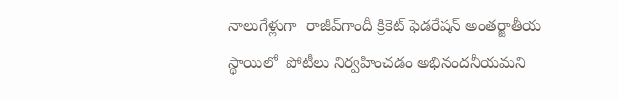నాలుగేళ్లుగా  రాజీవ్‌గాందీ క్రికెట్‌ ఫెడరేషన్‌ అంతర్జాతీయ స్థాయిలో  పోటీలు నిర్వహించడం అభినందనీయమని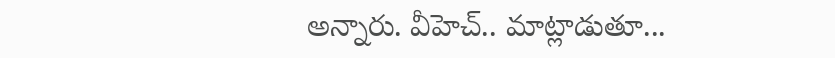అన్నారు. వీహెచ్‌.. మాట్లాడుతూ...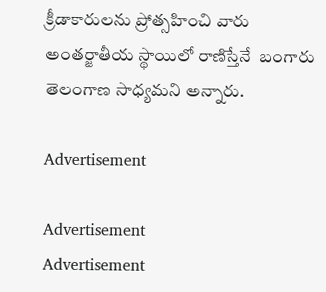క్రీడాకారులను ప్రోత్సహించి వారు అంతర్జాతీయ స్థాయిలో రాణిస్తేనే  బంగారు తెలంగాణ సాధ్యమని అన్నారు.

Advertisement

Advertisement
Advertisement